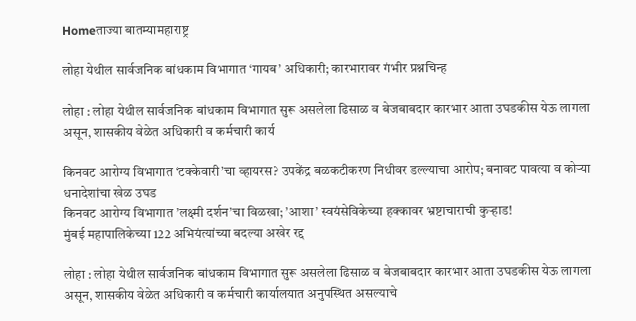Homeताज्या बातम्यामहाराष्ट्र

लोहा येथील सार्वजनिक बांधकाम विभागात ‘गायब’ अधिकारी; कारभारावर गंभीर प्रश्नचिन्ह

लोहा : लोहा येथील सार्वजनिक बांधकाम विभागात सुरू असलेला ढिसाळ व बेजबाबदार कारभार आता उघडकीस येऊ लागला असून, शासकीय वेळेत अधिकारी व कर्मचारी कार्य

किनवट आरोग्य विभागात ‘टक्केवारी’चा व्हायरस? उपकेंद्र बळकटीकरण निधीवर डल्ल्याचा आरोप; बनावट पावत्या व कोर्‍या धनादेशांचा खेळ उघड
किनवट आरोग्य विभागात ’लक्ष्मी दर्शन’चा विळखा; ’आशा’ स्वयंसेविकेच्या हक्कावर भ्रष्टाचाराची कुर्‍हाड!
मुंबई महापालिकेच्या 122 अभियंत्यांच्या बदल्या अखेर रद्द

लोहा : लोहा येथील सार्वजनिक बांधकाम विभागात सुरू असलेला ढिसाळ व बेजबाबदार कारभार आता उघडकीस येऊ लागला असून, शासकीय वेळेत अधिकारी व कर्मचारी कार्यालयात अनुपस्थित असल्याचे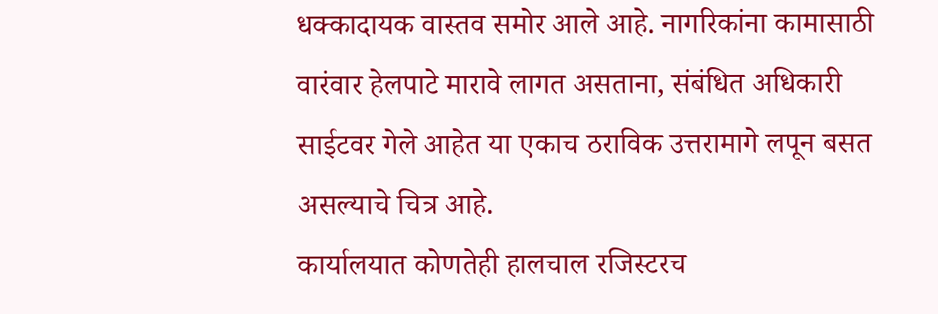धक्कादायक वास्तव समोर आले आहे. नागरिकांना कामासाठी वारंवार हेलपाटे मारावे लागत असताना, संबंधित अधिकारी साईटवर गेले आहेत या एकाच ठराविक उत्तरामागे लपून बसत असल्याचे चित्र आहे.
कार्यालयात कोणतेही हालचाल रजिस्टरच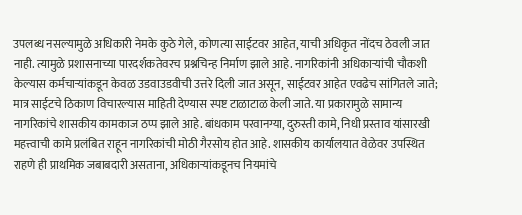उपलब्ध नसल्यामुळे अधिकारी नेमके कुठे गेले, कोणत्या साईटवर आहेत, याची अधिकृत नोंदच ठेवली जात नाही. त्यामुळे प्रशासनाच्या पारदर्शकतेवरच प्रश्नचिन्ह निर्माण झाले आहे. नागरिकांनी अधिकार्‍यांची चौकशी केल्यास कर्मचार्‍यांकडून केवळ उडवाउडवीची उत्तरे दिली जात असून, साईटवर आहेत एवढेच सांगितले जाते; मात्र साईटचे ठिकाण विचारल्यास माहिती देण्यास स्पष्ट टाळाटाळ केली जाते. या प्रकारामुळे सामान्य नागरिकांचे शासकीय कामकाज ठप्प झाले आहे. बांधकाम परवानग्या, दुरुस्ती कामे, निधी प्रस्ताव यांसारखी महत्त्वाची कामे प्रलंबित राहून नागरिकांची मोठी गैरसोय होत आहे. शासकीय कार्यालयात वेळेवर उपस्थित राहणे ही प्राथमिक जबाबदारी असताना, अधिकार्‍यांकडूनच नियमांचे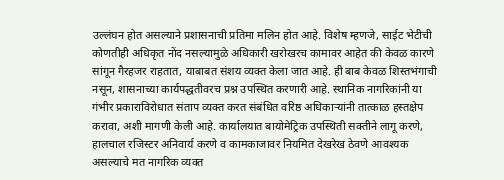उल्लंघन होत असल्याने प्रशासनाची प्रतिमा मलिन होत आहे. विशेष म्हणजे, साईट भेटीची कोणतीही अधिकृत नोंद नसल्यामुळे अधिकारी खरोखरच कामावर आहेत की केवळ कारणे सांगून गैरहजर राहतात, याबाबत संशय व्यक्त केला जात आहे. ही बाब केवळ शिस्तभंगाची नसून, शासनाच्या कार्यपद्धतीवरच प्रश्न उपस्थित करणारी आहे. स्थानिक नागरिकांनी या गंभीर प्रकाराविरोधात संताप व्यक्त करत संबंधित वरिष्ठ अधिकार्‍यांनी तात्काळ हस्तक्षेप करावा, अशी मागणी केली आहे. कार्यालयात बायोमेट्रिक उपस्थिती सक्तीने लागू करणे, हालचाल रजिस्टर अनिवार्य करणे व कामकाजावर नियमित देखरेख ठेवणे आवश्यक असल्याचे मत नागरिक व्यक्त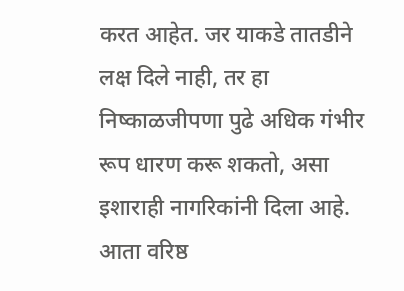करत आहेत. जर याकडे तातडीने लक्ष दिले नाही, तर हा निष्काळजीपणा पुढे अधिक गंभीर रूप धारण करू शकतो, असा इशाराही नागरिकांनी दिला आहे. आता वरिष्ठ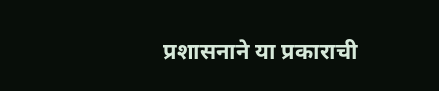प्रशासनाने या प्रकाराची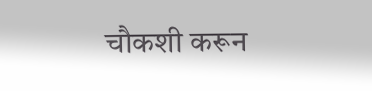चौकशी करून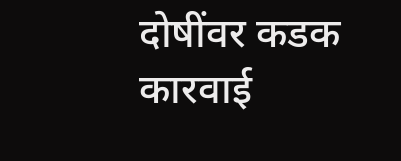दोषींवर कडक कारवाई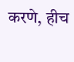करणे, हीच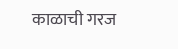काळाची गरज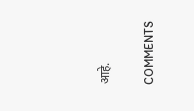आहे.

COMMENTS